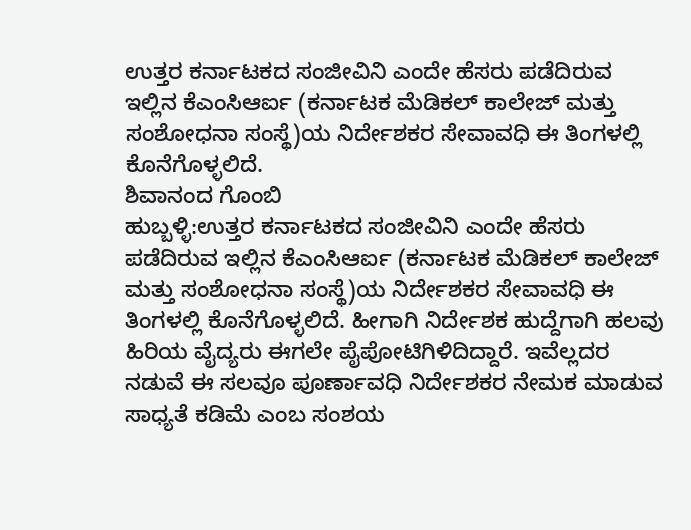ಉತ್ತರ ಕರ್ನಾಟಕದ ಸಂಜೀವಿನಿ ಎಂದೇ ಹೆಸರು ಪಡೆದಿರುವ ಇಲ್ಲಿನ ಕೆಎಂಸಿಆರ್ಐ (ಕರ್ನಾಟಕ ಮೆಡಿಕಲ್ ಕಾಲೇಜ್ ಮತ್ತು ಸಂಶೋಧನಾ ಸಂಸ್ಥೆ)ಯ ನಿರ್ದೇಶಕರ ಸೇವಾವಧಿ ಈ ತಿಂಗಳಲ್ಲಿ ಕೊನೆಗೊಳ್ಳಲಿದೆ.
ಶಿವಾನಂದ ಗೊಂಬಿ
ಹುಬ್ಬಳ್ಳಿ:ಉತ್ತರ ಕರ್ನಾಟಕದ ಸಂಜೀವಿನಿ ಎಂದೇ ಹೆಸರು ಪಡೆದಿರುವ ಇಲ್ಲಿನ ಕೆಎಂಸಿಆರ್ಐ (ಕರ್ನಾಟಕ ಮೆಡಿಕಲ್ ಕಾಲೇಜ್ ಮತ್ತು ಸಂಶೋಧನಾ ಸಂಸ್ಥೆ)ಯ ನಿರ್ದೇಶಕರ ಸೇವಾವಧಿ ಈ ತಿಂಗಳಲ್ಲಿ ಕೊನೆಗೊಳ್ಳಲಿದೆ. ಹೀಗಾಗಿ ನಿರ್ದೇಶಕ ಹುದ್ದೆಗಾಗಿ ಹಲವು ಹಿರಿಯ ವೈದ್ಯರು ಈಗಲೇ ಪೈಪೋಟಿಗಿಳಿದಿದ್ದಾರೆ. ಇವೆಲ್ಲದರ ನಡುವೆ ಈ ಸಲವೂ ಪೂರ್ಣಾವಧಿ ನಿರ್ದೇಶಕರ ನೇಮಕ ಮಾಡುವ ಸಾಧ್ಯತೆ ಕಡಿಮೆ ಎಂಬ ಸಂಶಯ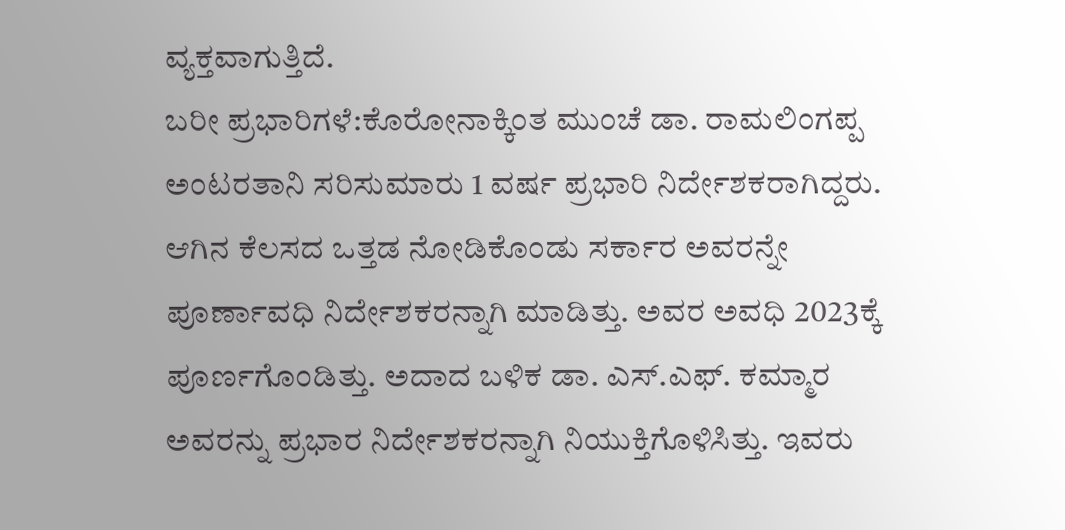ವ್ಯಕ್ತವಾಗುತ್ತಿದೆ.
ಬರೀ ಪ್ರಭಾರಿಗಳೆ:ಕೊರೋನಾಕ್ಕಿಂತ ಮುಂಚೆ ಡಾ. ರಾಮಲಿಂಗಪ್ಪ ಅಂಟರತಾನಿ ಸರಿಸುಮಾರು 1 ವರ್ಷ ಪ್ರಭಾರಿ ನಿರ್ದೇಶಕರಾಗಿದ್ದರು. ಆಗಿನ ಕೆಲಸದ ಒತ್ತಡ ನೋಡಿಕೊಂಡು ಸರ್ಕಾರ ಅವರನ್ನೇ ಪೂರ್ಣಾವಧಿ ನಿರ್ದೇಶಕರನ್ನಾಗಿ ಮಾಡಿತ್ತು. ಅವರ ಅವಧಿ 2023ಕ್ಕೆ ಪೂರ್ಣಗೊಂಡಿತ್ತು. ಅದಾದ ಬಳಿಕ ಡಾ. ಎಸ್.ಎಫ್. ಕಮ್ಮಾರ ಅವರನ್ನು ಪ್ರಭಾರ ನಿರ್ದೇಶಕರನ್ನಾಗಿ ನಿಯುಕ್ತಿಗೊಳಿಸಿತ್ತು. ಇವರು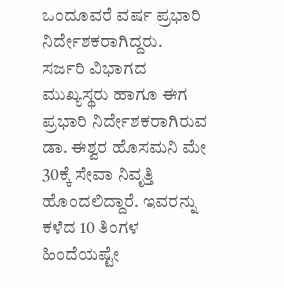ಒಂದೂವರೆ ವರ್ಷ ಪ್ರಭಾರಿ ನಿರ್ದೇಶಕರಾಗಿದ್ದರು.
ಸರ್ಜರಿ ವಿಭಾಗದ ಮುಖ್ಯಸ್ಥರು ಹಾಗೂ ಈಗ ಪ್ರಭಾರಿ ನಿರ್ದೇಶಕರಾಗಿರುವ ಡಾ. ಈಶ್ವರ ಹೊಸಮನಿ ಮೇ 30ಕ್ಕೆ ಸೇವಾ ನಿವೃತ್ತಿ ಹೊಂದಲಿದ್ದಾರೆ. ಇವರನ್ನು ಕಳೆದ 10 ತಿಂಗಳ ಹಿಂದೆಯಷ್ಟೇ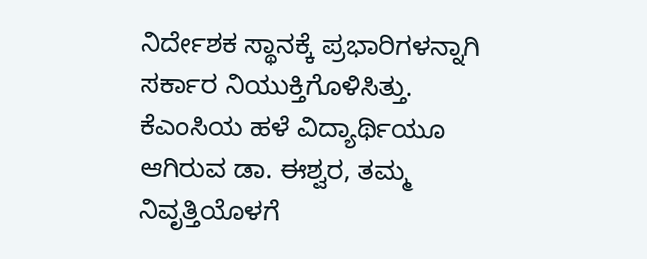ನಿರ್ದೇಶಕ ಸ್ಥಾನಕ್ಕೆ ಪ್ರಭಾರಿಗಳನ್ನಾಗಿ ಸರ್ಕಾರ ನಿಯುಕ್ತಿಗೊಳಿಸಿತ್ತು. ಕೆಎಂಸಿಯ ಹಳೆ ವಿದ್ಯಾರ್ಥಿಯೂ ಆಗಿರುವ ಡಾ. ಈಶ್ವರ, ತಮ್ಮ ನಿವೃತ್ತಿಯೊಳಗೆ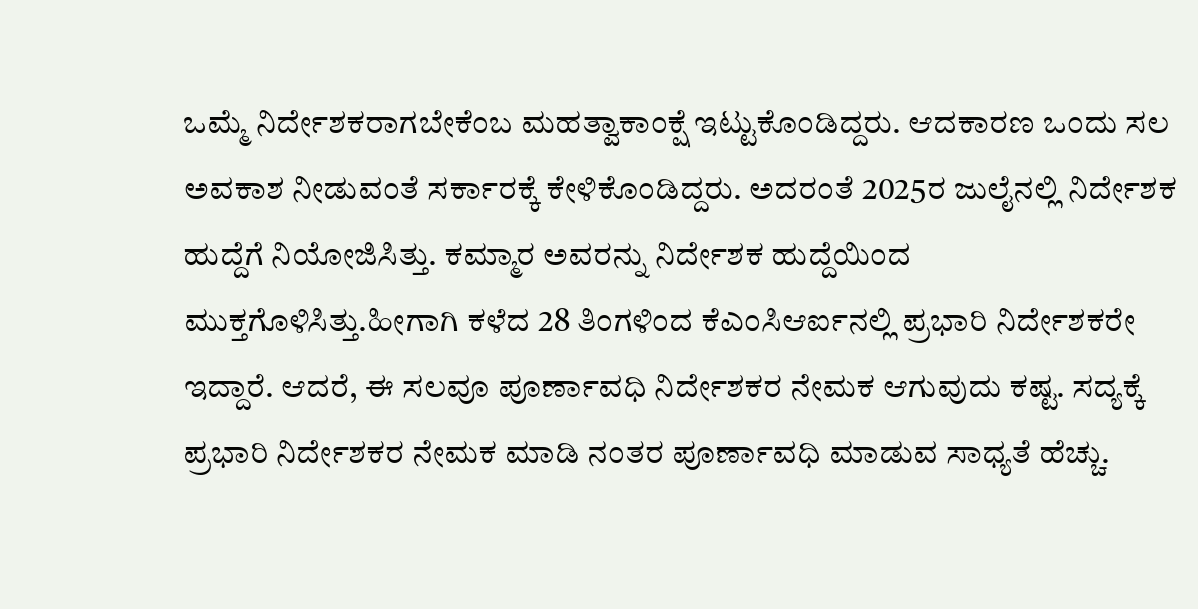ಒಮ್ಮೆ ನಿರ್ದೇಶಕರಾಗಬೇಕೆಂಬ ಮಹತ್ವಾಕಾಂಕ್ಷೆ ಇಟ್ಟುಕೊಂಡಿದ್ದರು. ಆದಕಾರಣ ಒಂದು ಸಲ ಅವಕಾಶ ನೀಡುವಂತೆ ಸರ್ಕಾರಕ್ಕೆ ಕೇಳಿಕೊಂಡಿದ್ದರು. ಅದರಂತೆ 2025ರ ಜುಲೈನಲ್ಲಿ ನಿರ್ದೇಶಕ ಹುದ್ದೆಗೆ ನಿಯೋಜಿಸಿತ್ತು. ಕಮ್ಮಾರ ಅವರನ್ನು ನಿರ್ದೇಶಕ ಹುದ್ದೆಯಿಂದ ಮುಕ್ತಗೊಳಿಸಿತ್ತು.ಹೀಗಾಗಿ ಕಳೆದ 28 ತಿಂಗಳಿಂದ ಕೆಎಂಸಿಆರ್ಐನಲ್ಲಿ ಪ್ರಭಾರಿ ನಿರ್ದೇಶಕರೇ ಇದ್ದಾರೆ. ಆದರೆ, ಈ ಸಲವೂ ಪೂರ್ಣಾವಧಿ ನಿರ್ದೇಶಕರ ನೇಮಕ ಆಗುವುದು ಕಷ್ಟ. ಸದ್ಯಕ್ಕೆ ಪ್ರಭಾರಿ ನಿರ್ದೇಶಕರ ನೇಮಕ ಮಾಡಿ ನಂತರ ಪೂರ್ಣಾವಧಿ ಮಾಡುವ ಸಾಧ್ಯತೆ ಹೆಚ್ಚು.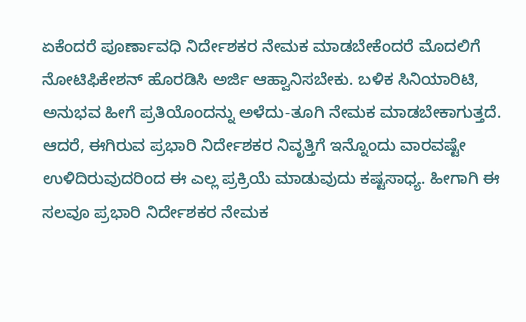ಏಕೆಂದರೆ ಪೂರ್ಣಾವಧಿ ನಿರ್ದೇಶಕರ ನೇಮಕ ಮಾಡಬೇಕೆಂದರೆ ಮೊದಲಿಗೆ ನೋಟಿಫಿಕೇಶನ್ ಹೊರಡಿಸಿ ಅರ್ಜಿ ಆಹ್ವಾನಿಸಬೇಕು. ಬಳಿಕ ಸಿನಿಯಾರಿಟಿ, ಅನುಭವ ಹೀಗೆ ಪ್ರತಿಯೊಂದನ್ನು ಅಳೆದು-ತೂಗಿ ನೇಮಕ ಮಾಡಬೇಕಾಗುತ್ತದೆ. ಆದರೆ, ಈಗಿರುವ ಪ್ರಭಾರಿ ನಿರ್ದೇಶಕರ ನಿವೃತ್ತಿಗೆ ಇನ್ನೊಂದು ವಾರವಷ್ಟೇ ಉಳಿದಿರುವುದರಿಂದ ಈ ಎಲ್ಲ ಪ್ರಕ್ರಿಯೆ ಮಾಡುವುದು ಕಷ್ಟಸಾಧ್ಯ. ಹೀಗಾಗಿ ಈ ಸಲವೂ ಪ್ರಭಾರಿ ನಿರ್ದೇಶಕರ ನೇಮಕ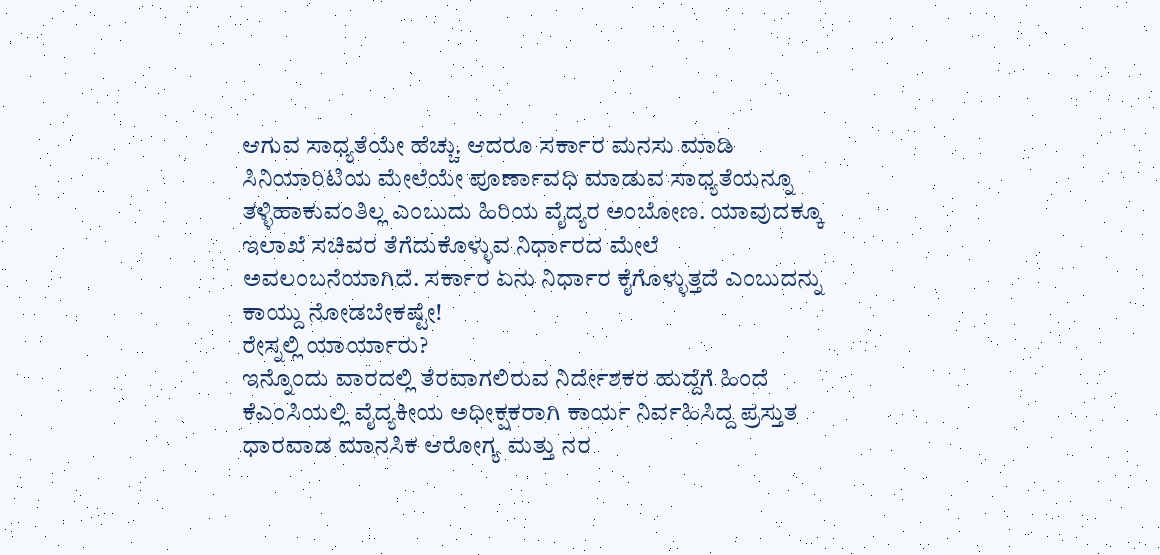ಆಗುವ ಸಾಧ್ಯತೆಯೇ ಹೆಚ್ಚು. ಆದರೂ ಸರ್ಕಾರ ಮನಸು ಮಾಡಿ ಸಿನಿಯಾರಿಟಿಯ ಮೇಲೆಯೇ ಪೂರ್ಣಾವಧಿ ಮಾಡುವ ಸಾಧ್ಯತೆಯನ್ನೂ ತಳ್ಳಿಹಾಕುವಂತಿಲ್ಲ ಎಂಬುದು ಹಿರಿಯ ವೈದ್ಯರ ಅಂಬೋಣ. ಯಾವುದಕ್ಕೂ ಇಲಾಖೆ ಸಚಿವರ ತೆಗೆದುಕೊಳ್ಳುವ ನಿರ್ಧಾರದ ಮೇಲೆ ಅವಲಂಬನೆಯಾಗಿದೆ. ಸರ್ಕಾರ ಏನು ನಿರ್ಧಾರ ಕೈಗೊಳ್ಳುತ್ತದೆ ಎಂಬುದನ್ನು ಕಾಯ್ದು ನೋಡಬೇಕಷ್ಟೇ!
ರೇಸ್ನಲ್ಲಿ ಯಾರ್ಯಾರು?
ಇನ್ನೊಂದು ವಾರದಲ್ಲಿ ತೆರವಾಗಲಿರುವ ನಿರ್ದೇಶಕರ ಹುದ್ದೆಗೆ ಹಿಂದೆ ಕೆಎಂಸಿಯಲ್ಲಿ ವೈದ್ಯಕೀಯ ಅಧೀಕ್ಷಕರಾಗಿ ಕಾರ್ಯ ನಿರ್ವಹಿಸಿದ್ದ ಪ್ರಸ್ತುತ ಧಾರವಾಡ ಮಾನಸಿಕ ಆರೋಗ್ಯ ಮತ್ತು ನರ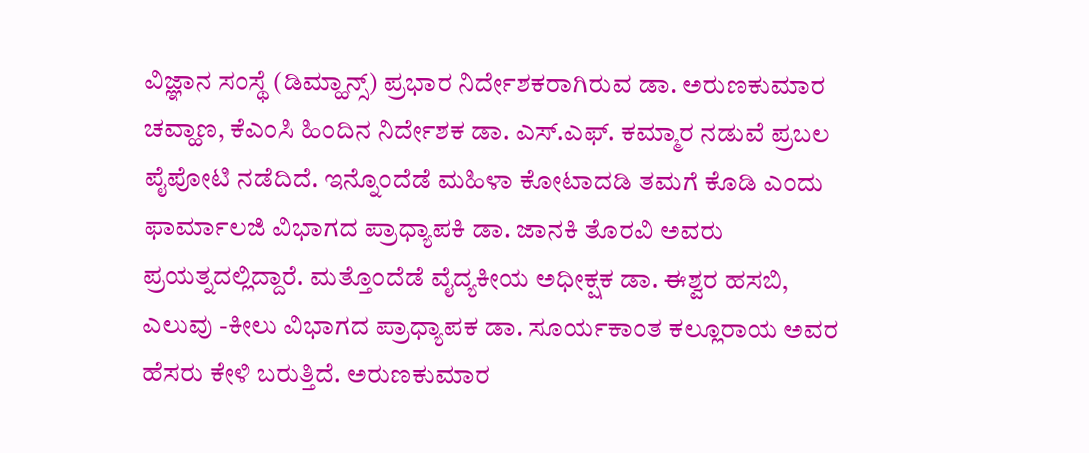ವಿಜ್ಞಾನ ಸಂಸ್ಥೆ (ಡಿಮ್ಹಾನ್ಸ್) ಪ್ರಭಾರ ನಿರ್ದೇಶಕರಾಗಿರುವ ಡಾ. ಅರುಣಕುಮಾರ ಚವ್ಹಾಣ, ಕೆಎಂಸಿ ಹಿಂದಿನ ನಿರ್ದೇಶಕ ಡಾ. ಎಸ್.ಎಫ್. ಕಮ್ಮಾರ ನಡುವೆ ಪ್ರಬಲ ಪೈಪೋಟಿ ನಡೆದಿದೆ. ಇನ್ನೊಂದೆಡೆ ಮಹಿಳಾ ಕೋಟಾದಡಿ ತಮಗೆ ಕೊಡಿ ಎಂದು ಫಾರ್ಮಾಲಜಿ ವಿಭಾಗದ ಪ್ರಾಧ್ಯಾಪಕಿ ಡಾ. ಜಾನಕಿ ತೊರವಿ ಅವರು ಪ್ರಯತ್ನದಲ್ಲಿದ್ದಾರೆ. ಮತ್ತೊಂದೆಡೆ ವೈದ್ಯಕೀಯ ಅಧೀಕ್ಷಕ ಡಾ. ಈಶ್ವರ ಹಸಬಿ, ಎಲುವು -ಕೀಲು ವಿಭಾಗದ ಪ್ರಾಧ್ಯಾಪಕ ಡಾ. ಸೂರ್ಯಕಾಂತ ಕಲ್ಲೂರಾಯ ಅವರ ಹೆಸರು ಕೇಳಿ ಬರುತ್ತಿದೆ. ಅರುಣಕುಮಾರ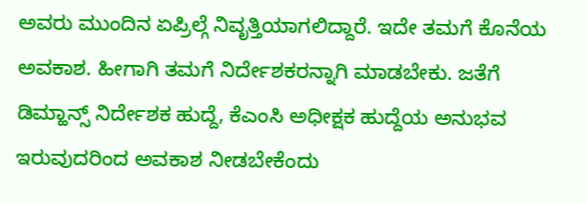ಅವರು ಮುಂದಿನ ಏಪ್ರಿಲ್ಗೆ ನಿವೃತ್ತಿಯಾಗಲಿದ್ದಾರೆ. ಇದೇ ತಮಗೆ ಕೊನೆಯ ಅವಕಾಶ. ಹೀಗಾಗಿ ತಮಗೆ ನಿರ್ದೇಶಕರನ್ನಾಗಿ ಮಾಡಬೇಕು. ಜತೆಗೆ ಡಿಮ್ಹಾನ್ಸ್ ನಿರ್ದೇಶಕ ಹುದ್ದೆ, ಕೆಎಂಸಿ ಅಧೀಕ್ಷಕ ಹುದ್ದೆಯ ಅನುಭವ ಇರುವುದರಿಂದ ಅವಕಾಶ ನೀಡಬೇಕೆಂದು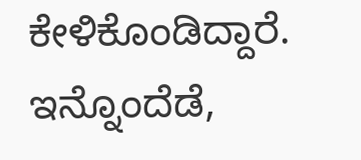ಕೇಳಿಕೊಂಡಿದ್ದಾರೆ. ಇನ್ನೊಂದೆಡೆ,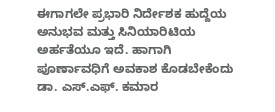ಈಗಾಗಲೇ ಪ್ರಭಾರಿ ನಿರ್ದೇಶಕ ಹುದ್ದೆಯ ಅನುಭವ ಮತ್ತು ಸಿನಿಯಾರಿಟಿಯ ಅರ್ಹತೆಯೂ ಇದೆ. ಹಾಗಾಗಿ ಪೂರ್ಣಾವಧಿಗೆ ಅವಕಾಶ ಕೊಡಬೇಕೆಂದು ಡಾ. ಎಸ್.ಎಫ್. ಕಮಾರ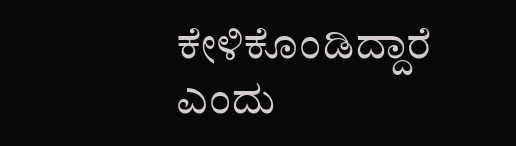ಕೇಳಿಕೊಂಡಿದ್ದಾರೆ ಎಂದು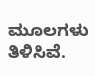ಮೂಲಗಳು ತಿಳಿಸಿವೆ.